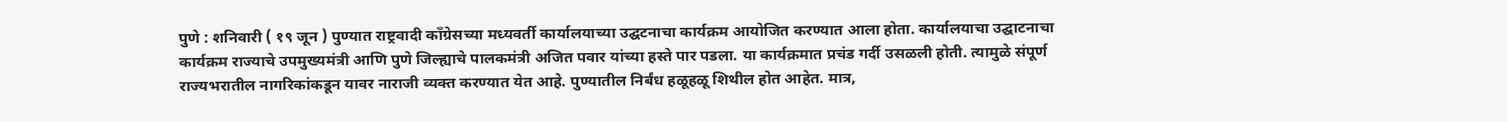पुणे : शनिवारी ( १९ जून ) पुण्यात राष्ट्रवादी काँग्रेसच्या मध्यवर्ती कार्यालयाच्या उद्घटनाचा कार्यक्रम आयोजित करण्यात आला होता. कार्यालयाचा उद्घाटनाचा कार्यक्रम राज्याचे उपमुख्यमंत्री आणि पुणे जिल्ह्याचे पालकमंत्री अजित पवार यांच्या हस्ते पार पडला. या कार्यक्रमात प्रचंड गर्दी उसळली होती. त्यामुळे संपूर्ण राज्यभरातील नागरिकांकडून यावर नाराजी व्यक्त करण्यात येत आहे. पुण्यातील निर्बंध हळूहळू शिथील होत आहेत. मात्र,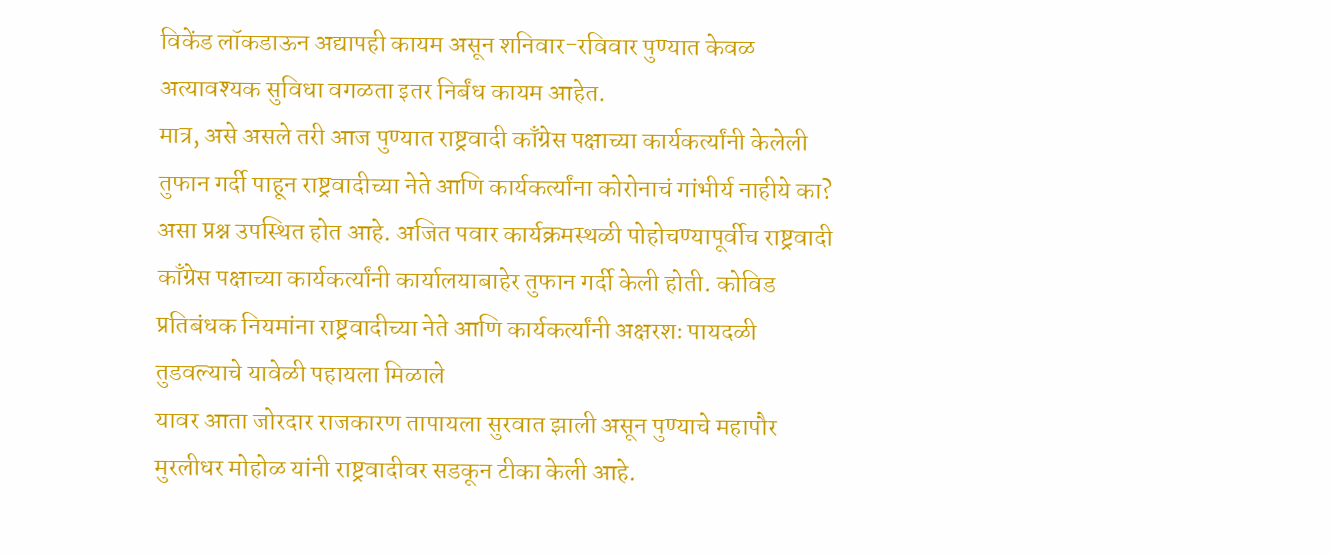विकेंड लॉकडाऊन अद्यापही कायम असून शनिवार-रविवार पुण्यात केवळ अत्यावश्यक सुविधा वगळता इतर निर्बंध कायम आहेत.
मात्र, असे असले तरी आज पुण्यात राष्ट्रवादी काँग्रेस पक्षाच्या कार्यकर्त्यांनी केलेली तुफान गर्दी पाहून राष्ट्रवादीच्या नेते आणि कार्यकर्त्यांना कोरोनाचं गांभीर्य नाहीये का? असा प्रश्न उपस्थित होत आहे. अजित पवार कार्यक्रमस्थळी पोहोचण्यापूर्वीच राष्ट्रवादी काँग्रेस पक्षाच्या कार्यकर्त्यांनी कार्यालयाबाहेर तुफान गर्दी केली होती. कोविड प्रतिबंधक नियमांना राष्ट्रवादीच्या नेते आणि कार्यकर्त्यांनी अक्षरशः पायदळी तुडवल्याचे यावेळी पहायला मिळाले
यावर आता जोरदार राजकारण तापायला सुरवात झाली असून पुण्याचे महापौर मुरलीधर मोहोळ यांनी राष्ट्रवादीवर सडकून टीका केली आहे.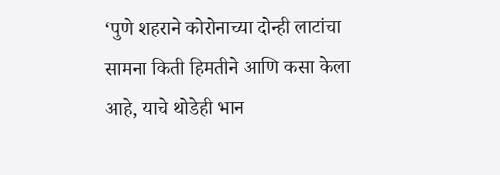‘पुणे शहराने कोरोनाच्या दोन्ही लाटांचा सामना किती हिमतीने आणि कसा केला आहे, याचे थोडेही भान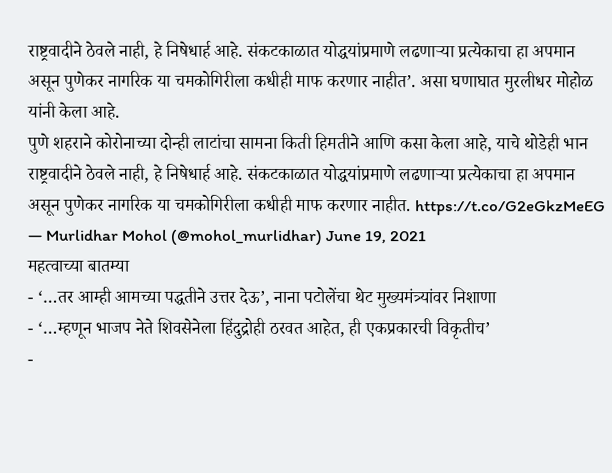राष्ट्रवादीने ठेवले नाही, हे निषेधार्ह आहे. संकटकाळात योद्धयांप्रमाणे लढणाऱ्या प्रत्येकाचा हा अपमान असून पुणेकर नागरिक या चमकोगिरीला कधीही माफ करणार नाहीत’. असा घणाघात मुरलीधर मोहोळ यांनी केला आहे.
पुणे शहराने कोरोनाच्या दोन्ही लाटांचा सामना किती हिमतीने आणि कसा केला आहे, याचे थोडेही भान राष्ट्रवादीने ठेवले नाही, हे निषेधार्ह आहे. संकटकाळात योद्धयांप्रमाणे लढणाऱ्या प्रत्येकाचा हा अपमान असून पुणेकर नागरिक या चमकोगिरीला कधीही माफ करणार नाहीत. https://t.co/G2eGkzMeEG
— Murlidhar Mohol (@mohol_murlidhar) June 19, 2021
महत्वाच्या बातम्या
- ‘…तर आम्ही आमच्या पद्धतीने उत्तर देऊ’, नाना पटोलेंचा थेट मुख्यमंत्र्यांवर निशाणा
- ‘…म्हणून भाजप नेते शिवसेनेला हिंदुद्रोही ठरवत आहेत, ही एकप्रकारची विकृतीच’
-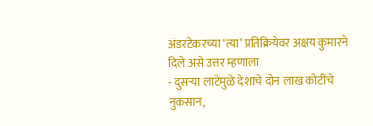अंडरटेकरच्या ‘त्या’ प्रतिक्रियेवर अक्षय कुमारने दिले असे उत्तर म्हणाला
- दुसऱ्या लाटेमुळे देशाचे दोन लाख कोटींचे नुकसान,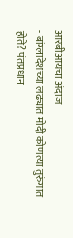आरबीआयचा अंदाज
- बांग्लादेशच्या लढ्यात मोदी कोणत्या तुरुंगात होते? पंतप्रधान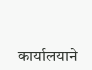कार्यालयाने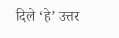दिले ‘हे’ उत्तर